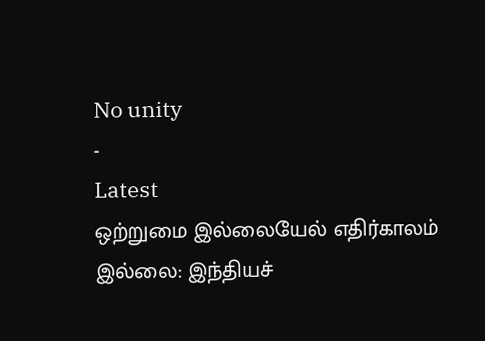No unity
-
Latest
ஒற்றுமை இல்லையேல் எதிர்காலம் இல்லை: இந்தியச்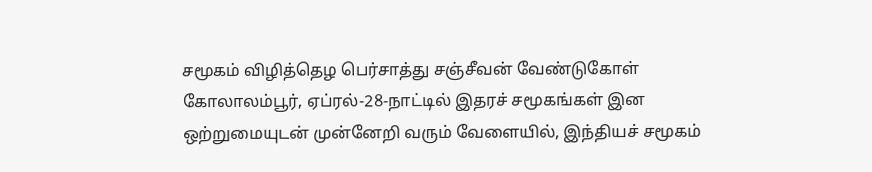சமூகம் விழித்தெழ பெர்சாத்து சஞ்சீவன் வேண்டுகோள்
கோலாலம்பூர், ஏப்ரல்-28-நாட்டில் இதரச் சமூகங்கள் இன ஒற்றுமையுடன் முன்னேறி வரும் வேளையில், இந்தியச் சமூகம்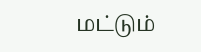மட்டும்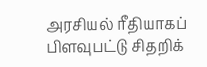அரசியல் ரீதியாகப் பிளவுபட்டு சிதறிக்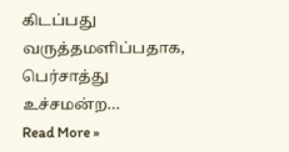கிடப்பது வருத்தமளிப்பதாக, பெர்சாத்து உச்சமன்ற…
Read More »